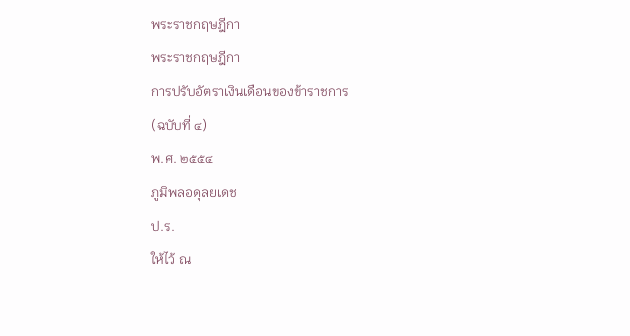พระราชกฤษฎีกา
พระราชกฤษฎีกา
การปรับอัตราเงินเดือนของข้าราชการ
(ฉบับที่ ๔)
พ.ศ. ๒๕๕๔
ภูมิพลอดุลยเดช
ป.ร.
ให้ไว้ ณ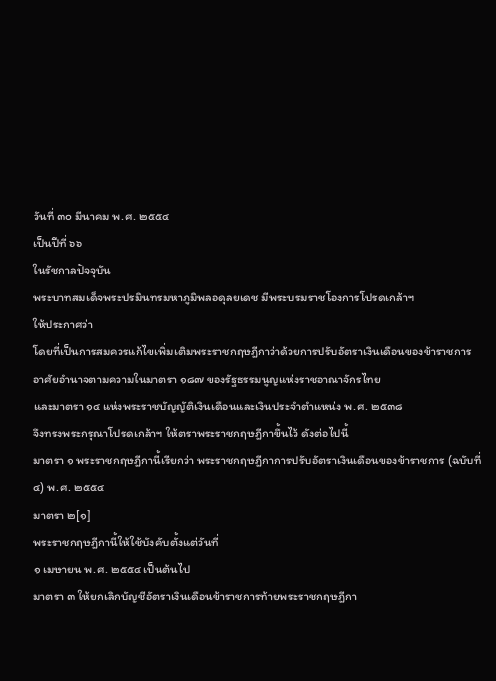วันที่ ๓๐ มีนาคม พ.ศ. ๒๕๕๔
เป็นปีที่ ๖๖
ในรัชกาลปัจจุบัน
พระบาทสมเด็จพระปรมินทรมหาภูมิพลอดุลยเดช มีพระบรมราชโองการโปรดเกล้าฯ
ให้ประกาศว่า
โดยที่เป็นการสมควรแก้ไขเพิ่มเติมพระราชกฤษฎีกาว่าด้วยการปรับอัตราเงินเดือนของข้าราชการ
อาศัยอำนาจตามความในมาตรา ๑๘๗ ของรัฐธรรมนูญแห่งราชอาณาจักรไทย
และมาตรา ๑๔ แห่งพระราชบัญญัติเงินเดือนและเงินประจำตำแหน่ง พ.ศ. ๒๕๓๘
จึงทรงพระกรุณาโปรดเกล้าฯ ให้ตราพระราชกฤษฎีกาขึ้นไว้ ดังต่อไปนี้
มาตรา ๑ พระราชกฤษฎีกานี้เรียกว่า พระราชกฤษฎีกาการปรับอัตราเงินเดือนของข้าราชการ (ฉบับที่ ๔) พ.ศ. ๒๕๕๔
มาตรา ๒[๑]
พระราชกฤษฎีกานี้ให้ใช้บังคับตั้งแต่วันที่
๑ เมษายน พ.ศ. ๒๕๕๔ เป็นต้นไป
มาตรา ๓ ให้ยกเลิกบัญชีอัตราเงินเดือนข้าราชการท้ายพระราชกฤษฎีกา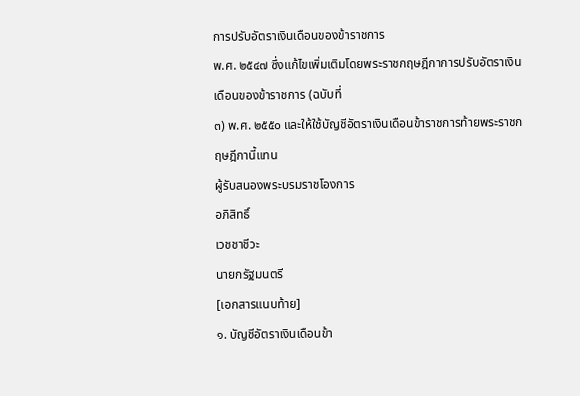การปรับอัตราเงินเดือนของข้าราชการ
พ.ศ. ๒๕๔๗ ซึ่งแก้ไขเพิ่มเติมโดยพระราชกฤษฎีกาการปรับอัตราเงินเดือนของข้าราชการ (ฉบับที่
๓) พ.ศ. ๒๕๕๐ และให้ใช้บัญชีอัตราเงินเดือนข้าราชการท้ายพระราชกฤษฎีกานี้แทน
ผู้รับสนองพระบรมราชโองการ
อภิสิทธิ์
เวชชาชีวะ
นายกรัฐมนตรี
[เอกสารแนบท้าย]
๑. บัญชีอัตราเงินเดือนข้า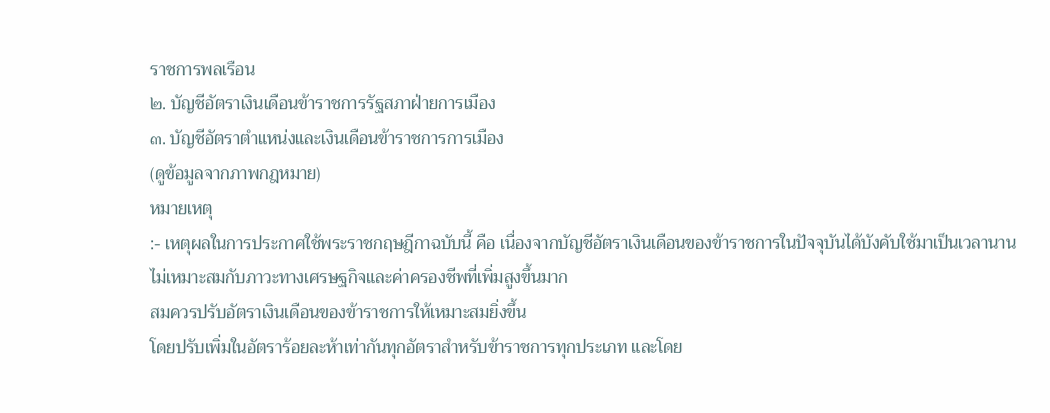ราชการพลเรือน
๒. บัญชีอัตราเงินเดือนข้าราชการรัฐสภาฝ่ายการเมือง
๓. บัญชีอัตราตำแหน่งและเงินเดือนข้าราชการการเมือง
(ดูข้อมูลจากภาพกฎหมาย)
หมายเหตุ
:- เหตุผลในการประกาศใช้พระราชกฤษฎีกาฉบับนี้ คือ เนื่องจากบัญชีอัตราเงินเดือนของข้าราชการในปัจจุบันได้บังคับใช้มาเป็นเวลานาน
ไม่เหมาะสมกับภาวะทางเศรษฐกิจและค่าครองชีพที่เพิ่มสูงขึ้นมาก
สมควรปรับอัตราเงินเดือนของข้าราชการให้เหมาะสมยิ่งขึ้น
โดยปรับเพิ่มในอัตราร้อยละห้าเท่ากันทุกอัตราสำหรับข้าราชการทุกประเภท และโดย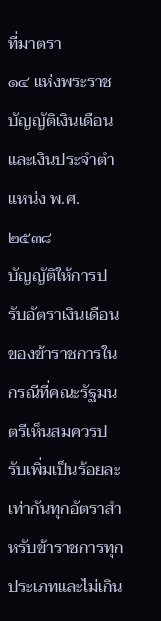ที่มาตรา
๑๔ แห่งพระราชบัญญัติเงินเดือนและเงินประจำตำแหน่ง พ.ศ. ๒๕๓๘
บัญญัติให้การปรับอัตราเงินเดือนของข้าราชการในกรณีที่คณะรัฐมนตรีเห็นสมควรปรับเพิ่มเป็นร้อยละเท่ากันทุกอัตราสำหรับข้าราชการทุกประเภทและไม่เกิน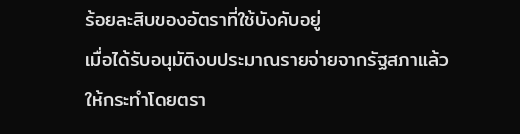ร้อยละสิบของอัตราที่ใช้บังคับอยู่
เมื่อได้รับอนุมัติงบประมาณรายจ่ายจากรัฐสภาแล้ว ให้กระทำโดยตรา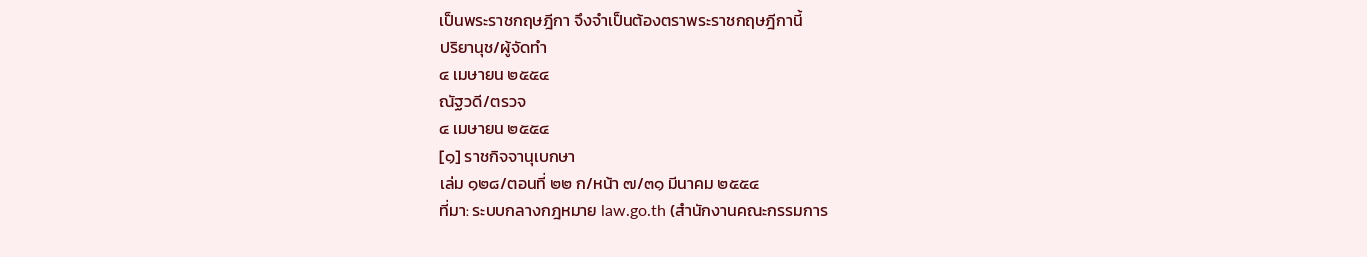เป็นพระราชกฤษฎีกา จึงจำเป็นต้องตราพระราชกฤษฎีกานี้
ปริยานุช/ผู้จัดทำ
๔ เมษายน ๒๕๕๔
ณัฐวดี/ตรวจ
๔ เมษายน ๒๕๕๔
[๑] ราชกิจจานุเบกษา
เล่ม ๑๒๘/ตอนที่ ๒๒ ก/หน้า ๗/๓๑ มีนาคม ๒๕๕๔
ที่มา: ระบบกลางกฎหมาย law.go.th (สำนักงานคณะกรรมการ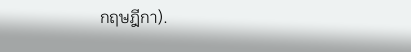กฤษฎีกา).